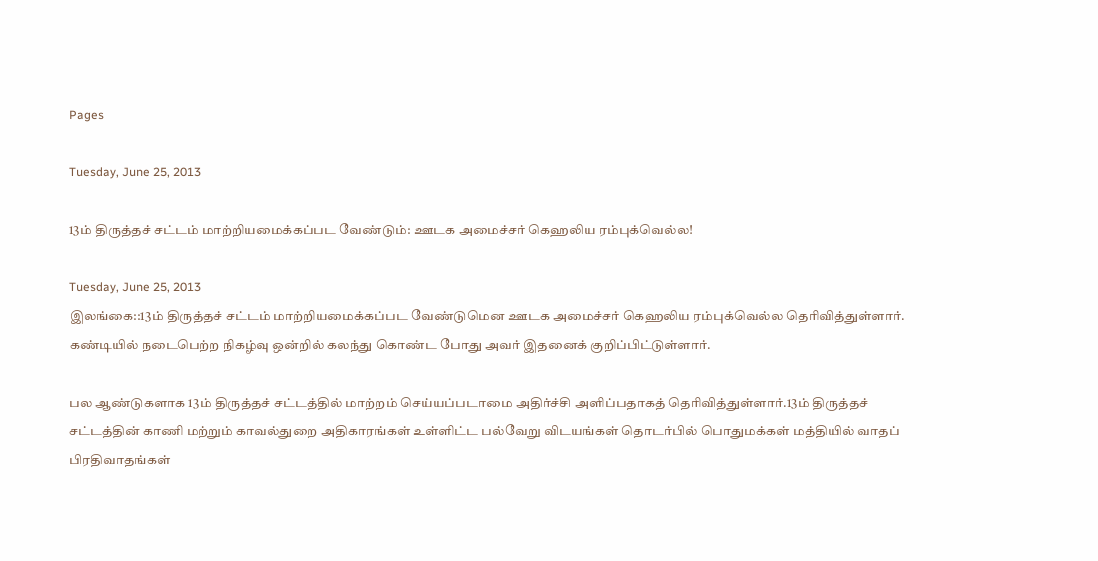Pages

Tuesday, June 25, 2013

13ம் திருத்தச் சட்டம் மாற்றியமைக்கப்பட வேண்டும்: ஊடக அமைச்சர் கெஹலிய ரம்புக்வெல்ல!

Tuesday, June 25, 2013
இலங்கை::13ம் திருத்தச் சட்டம் மாற்றியமைக்கப்பட வேண்டுமென ஊடக அமைச்சர் கெஹலிய ரம்புக்வெல்ல தெரிவித்துள்ளார். கண்டியில் நடைபெற்ற நிகழ்வு ஒன்றில் கலந்து கொண்ட போது அவர் இதனைக் குறிப்பிட்டுள்ளார்.

பல ஆண்டுகளாக 13ம் திருத்தச் சட்டத்தில் மாற்றம் செய்யப்படாமை அதிர்ச்சி அளிப்பதாகத் தெரிவித்துள்ளார்.13ம் திருத்தச் சட்டத்தின் காணி மற்றும் காவல்துறை அதிகாரங்கள் உள்ளிட்ட பல்வேறு விடயங்கள் தொடர்பில் பொதுமக்கள் மத்தியில் வாதப் பிரதிவாதங்கள்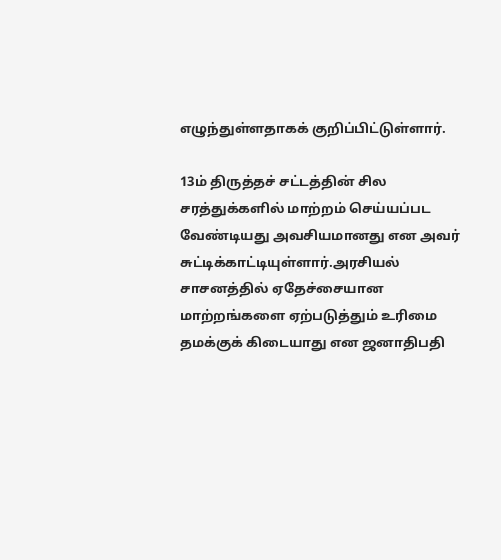எழுந்துள்ளதாகக் குறிப்பிட்டுள்ளார்.

13ம் திருத்தச் சட்டத்தின் சில சரத்துக்களில் மாற்றம் செய்யப்பட வேண்டியது அவசியமானது என அவர் சுட்டிக்காட்டியுள்ளார்.அரசியல் சாசனத்தில் ஏதேச்சையான மாற்றங்களை ஏற்படுத்தும் உரிமை தமக்குக் கிடையாது என ஜனாதிபதி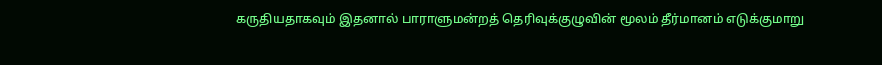கருதியதாகவும் இதனால் பாராளுமன்றத் தெரிவுக்குழுவின் மூலம் தீர்மானம் எடுக்குமாறு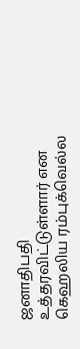ஜனாதிபதி உத்தரவிட்டுள்ளார் என கெஹலிய ரம்புக்வெல்ல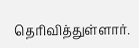தெரிவித்துள்ளார்.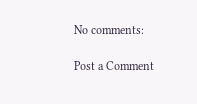No comments:

Post a Comment